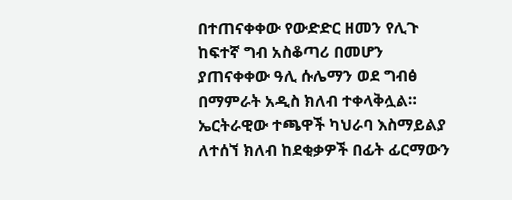በተጠናቀቀው የውድድር ዘመን የሊጉ ከፍተኛ ግብ አስቆጣሪ በመሆን ያጠናቀቀው ዓሊ ሱሌማን ወደ ግብፅ በማምራት አዲስ ክለብ ተቀላቅሏል።
ኤርትራዊው ተጫዋች ካህራባ እስማይልያ ለተሰኘ ክለብ ከደቂቃዎች በፊት ፊርማውን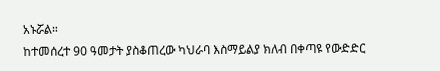አኑሯል።
ከተመሰረተ 90 ዓመታት ያስቆጠረው ካህራባ እስማይልያ ክለብ በቀጣዩ የውድድር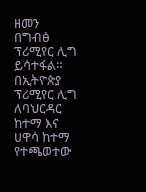ዘመን በግብፅ ፕሪሚየር ሊግ ይሳተፋል።
በኢትዮጵያ ፕሪሚየር ሊግ ለባህርዳር ከተማ እና ሀዋሳ ከተማ የተጫወተው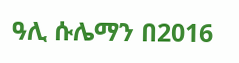ዓሊ ሱሌማን በ2016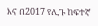እና በ2017 የሊጉ ከፍተኛ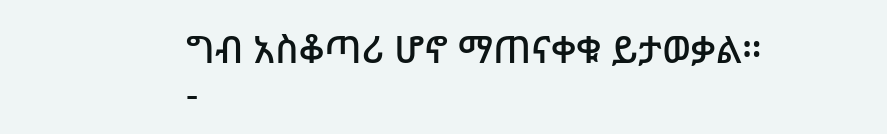ግብ አስቆጣሪ ሆኖ ማጠናቀቁ ይታወቃል።
-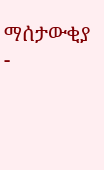ማሰታውቂያ -